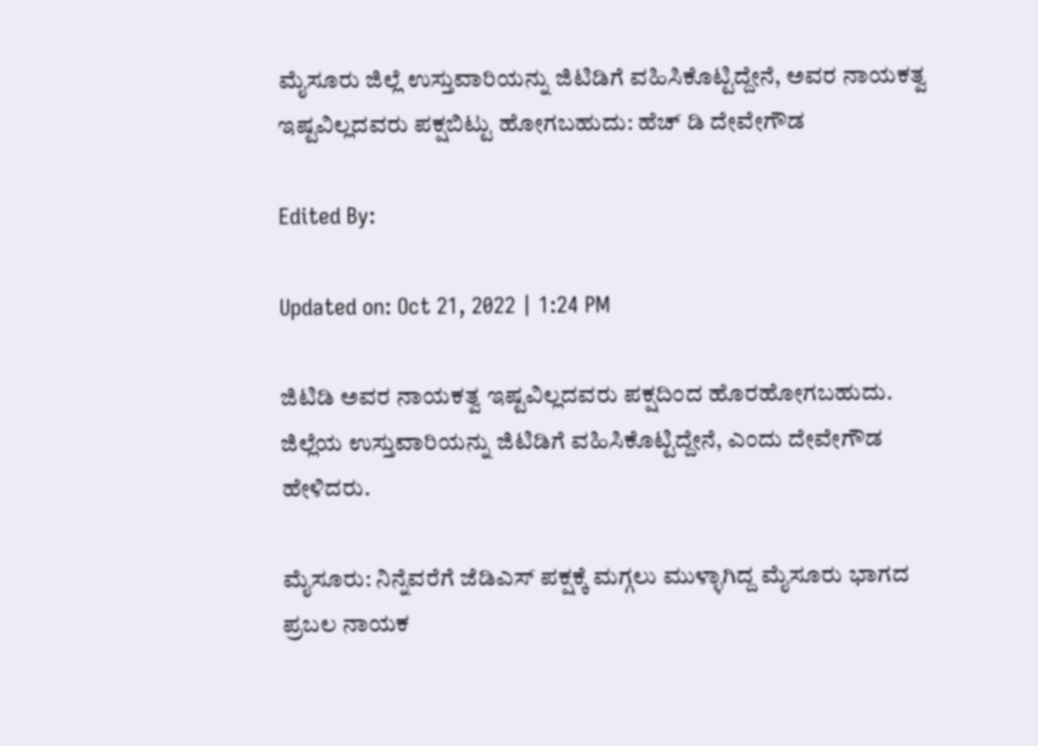ಮೈಸೂರು ಜಿಲ್ಲೆ ಉಸ್ತುವಾರಿಯನ್ನು ಜಿಟಿಡಿಗೆ ವಹಿಸಿಕೊಟ್ಟಿದ್ದೇನೆ, ಅವರ ನಾಯಕತ್ವ ಇಷ್ಟವಿಲ್ಲದವರು ಪಕ್ಷಬಿಟ್ಟು ಹೋಗಬಹುದು: ಹೆಚ್ ಡಿ ದೇವೇಗೌಡ

Edited By:

Updated on: Oct 21, 2022 | 1:24 PM

ಜಿಟಿಡಿ ಅವರ ನಾಯಕತ್ವ ಇಷ್ಟವಿಲ್ಲದವರು ಪಕ್ಷದಿಂದ ಹೊರಹೋಗಬಹುದು. ಜಿಲ್ಲೆಯ ಉಸ್ತುವಾರಿಯನ್ನು ಜಿಟಿಡಿಗೆ ವಹಿಸಿಕೊಟ್ಟಿದ್ದೇನೆ, ಎಂದು ದೇವೇಗೌಡ ಹೇಳಿದರು.

ಮೈಸೂರು: ನಿನ್ನೆವರೆಗೆ ಜೆಡಿಎಸ್ ಪಕ್ಷಕ್ಕೆ ಮಗ್ಗಲು ಮುಳ್ಳಾಗಿದ್ದ ಮೈಸೂರು ಭಾಗದ ಪ್ರಬಲ ನಾಯಕ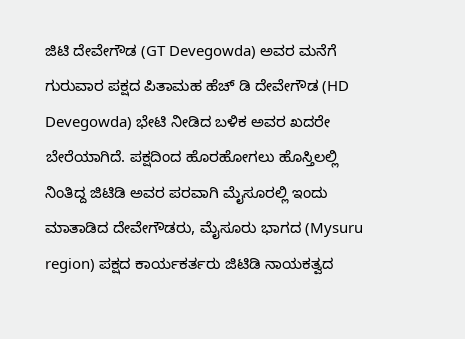ಜಿಟಿ ದೇವೇಗೌಡ (GT Devegowda) ಅವರ ಮನೆಗೆ ಗುರುವಾರ ಪಕ್ಷದ ಪಿತಾಮಹ ಹೆಚ್ ಡಿ ದೇವೇಗೌಡ (HD Devegowda) ಭೇಟಿ ನೀಡಿದ ಬಳಿಕ ಅವರ ಖದರೇ ಬೇರೆಯಾಗಿದೆ. ಪಕ್ಷದಿಂದ ಹೊರಹೋಗಲು ಹೊಸ್ತಿಲಲ್ಲಿ ನಿಂತಿದ್ದ ಜಿಟಿಡಿ ಅವರ ಪರವಾಗಿ ಮೈಸೂರಲ್ಲಿ ಇಂದು ಮಾತಾಡಿದ ದೇವೇಗೌಡರು, ಮೈಸೂರು ಭಾಗದ (Mysuru region) ಪಕ್ಷದ ಕಾರ್ಯಕರ್ತರು ಜಿಟಿಡಿ ನಾಯಕತ್ವದ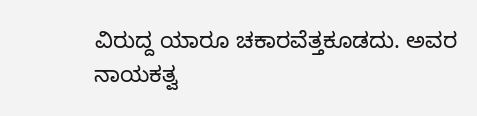ವಿರುದ್ದ ಯಾರೂ ಚಕಾರವೆತ್ತಕೂಡದು. ಅವರ ನಾಯಕತ್ವ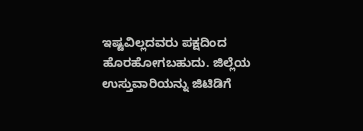ಇಷ್ಟವಿಲ್ಲದವರು ಪಕ್ಷದಿಂದ ಹೊರಹೋಗಬಹುದು. ಜಿಲ್ಲೆಯ ಉಸ್ತುವಾರಿಯನ್ನು ಜಿಟಿಡಿಗೆ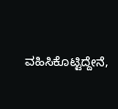ವಹಿಸಿಕೊಟ್ಟಿದ್ದೇನೆ,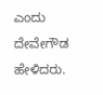ಎಂದು ದೇವೇಗೌಡ ಹೇಳಿದರು.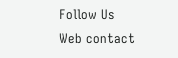Follow Us
Web contact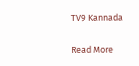TV9 Kannada

Read More